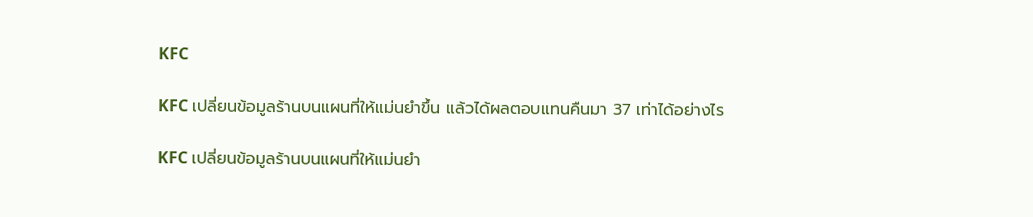KFC

KFC เปลี่ยนข้อมูลร้านบนแผนที่ให้แม่นยำขึ้น แล้วได้ผลตอบแทนคืนมา 37 เท่าได้อย่างไร

KFC เปลี่ยนข้อมูลร้านบนแผนที่ให้แม่นยำ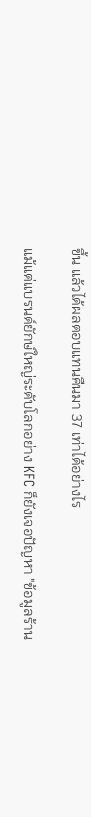ขึ้น แล้วได้ผลตอบแทนคืนมา 37 เท่าได้อย่างไร

แม้แต่แบรนด์ยักษ์ใหญ่ระดับโลกอย่าง KFC ก็ยังเจอปัญหา "ข้อมูลร้าน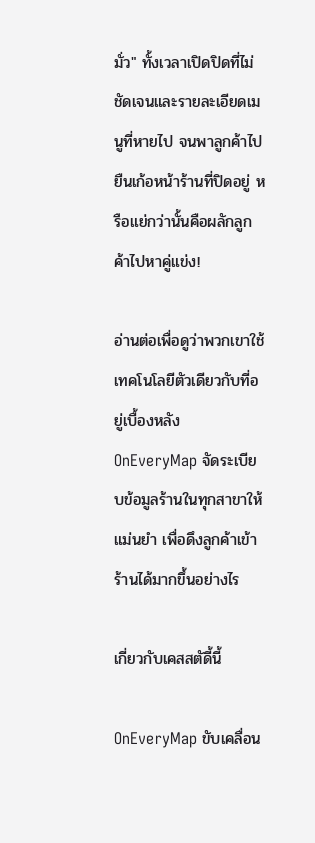มั่ว" ทั้งเวลาเปิดปิดที่ไม่ชัดเจนและรายละเอียดเมนูที่หายไป จนพาลูกค้าไปยืนเก้อหน้าร้านที่ปิดอยู่ หรือแย่กว่านั้นคือผลักลูกค้าไปหาคู่แข่ง!

อ่านต่อเพื่อดูว่าพวกเขาใช้เทคโนโลยีตัวเดียวกับที่อยู่เบื้องหลัง OnEveryMap จัดระเบียบข้อมูลร้านในทุกสาขาให้แม่นยำ เพื่อดึงลูกค้าเข้าร้านได้มากขึ้นอย่างไร

เกี่ยวกับเคสสตัดี้นี้

OnEveryMap ขับเคลื่อน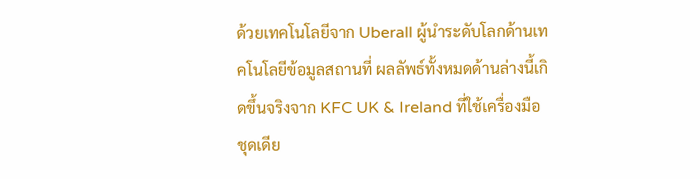ด้วยเทคโนโลยีจาก Uberall ผู้นำระดับโลกด้านเทคโนโลยีข้อมูลสถานที่ ผลลัพธ์ทั้งหมดด้านล่างนี้เกิดขึ้นจริงจาก KFC UK & Ireland ที่ใช้เครื่องมือชุดเดีย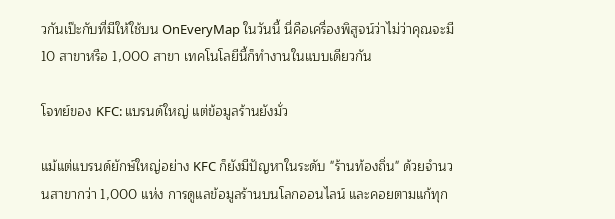วกันเป๊ะกับที่มีให้ใช้บน OnEveryMap ในวันนี้ นี่คือเครื่องพิสูจน์ว่าไม่ว่าคุณจะมี 10 สาขาหรือ 1,000 สาขา เทคโนโลยีนี้ก็ทำงานในแบบเดียวกัน

โจทย์ของ KFC: แบรนด์ใหญ่ แต่ข้อมูลร้านยังมั่ว

แม้แต่แบรนด์ยักษ์ใหญ่อย่าง KFC ก็ยังมีปัญหาในระดับ "ร้านท้องถิ่น" ด้วยจำนวนสาขากว่า 1,000 แห่ง การดูแลข้อมูลร้านบนโลกออนไลน์ และคอยตามแก้ทุก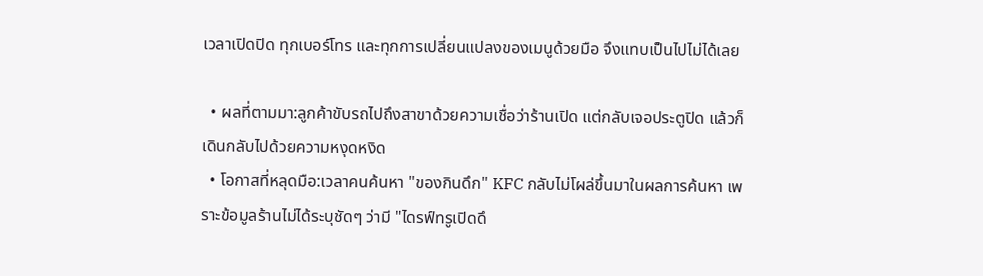เวลาเปิดปิด ทุกเบอร์โทร และทุกการเปลี่ยนแปลงของเมนูด้วยมือ จึงแทบเป็นไปไม่ได้เลย

  • ผลที่ตามมา:ลูกค้าขับรถไปถึงสาขาด้วยความเชื่อว่าร้านเปิด แต่กลับเจอประตูปิด แล้วก็เดินกลับไปด้วยความหงุดหงิด
  • โอกาสที่หลุดมือ:เวลาคนค้นหา "ของกินดึก" KFC กลับไม่โผล่ขึ้นมาในผลการค้นหา เพราะข้อมูลร้านไม่ได้ระบุชัดๆ ว่ามี "ไดรฟ์ทรูเปิดดึ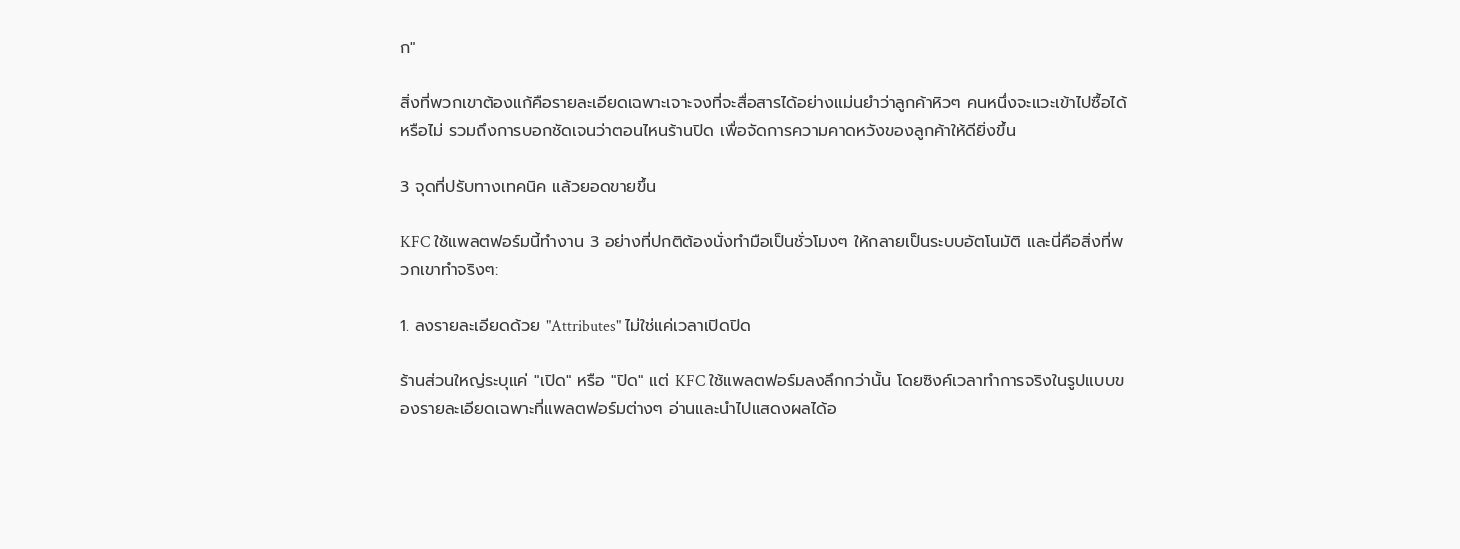ก"

สิ่งที่พวกเขาต้องแก้คือรายละเอียดเฉพาะเจาะจงที่จะสื่อสารได้อย่างแม่นยำว่าลูกค้าหิวๆ คนหนึ่งจะแวะเข้าไปซื้อได้หรือไม่ รวมถึงการบอกชัดเจนว่าตอนไหนร้านปิด เพื่อจัดการความคาดหวังของลูกค้าให้ดียิ่งขึ้น

3 จุดที่ปรับทางเทคนิค แล้วยอดขายขึ้น

KFC ใช้แพลตฟอร์มนี้ทำงาน 3 อย่างที่ปกติต้องนั่งทำมือเป็นชั่วโมงๆ ให้กลายเป็นระบบอัตโนมัติ และนี่คือสิ่งที่พวกเขาทำจริงๆ:

1. ลงรายละเอียดด้วย "Attributes" ไม่ใช่แค่เวลาเปิดปิด

ร้านส่วนใหญ่ระบุแค่ "เปิด" หรือ "ปิด" แต่ KFC ใช้แพลตฟอร์มลงลึกกว่านั้น โดยซิงค์เวลาทำการจริงในรูปแบบของรายละเอียดเฉพาะที่แพลตฟอร์มต่างๆ อ่านและนำไปแสดงผลได้อ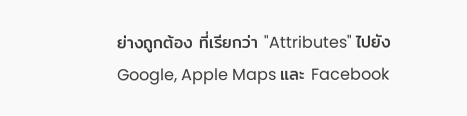ย่างถูกต้อง ที่เรียกว่า "Attributes" ไปยัง Google, Apple Maps และ Facebook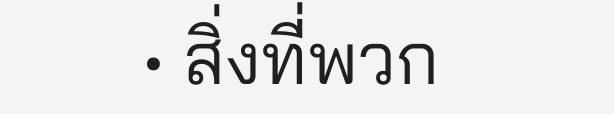• สิ่งที่พวก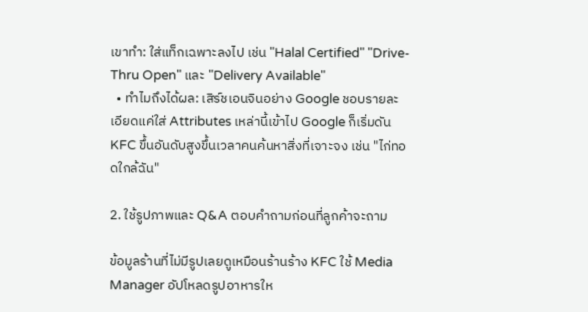เขาทำ: ใส่แท็กเฉพาะลงไป เช่น "Halal Certified" "Drive-Thru Open" และ "Delivery Available"
  • ทำไมถึงได้ผล: เสิร์ชเอนจินอย่าง Google ชอบรายละเอียดแค่ใส่ Attributes เหล่านี้เข้าไป Google ก็เริ่มดัน KFC ขึ้นอันดับสูงขึ้นเวลาคนค้นหาสิ่งที่เจาะจง เช่น "ไก่ทอดใกล้ฉัน"

2. ใช้รูปภาพและ Q&A ตอบคำถามก่อนที่ลูกค้าจะถาม

ข้อมูลร้านที่ไม่มีรูปเลยดูเหมือนร้านร้าง KFC ใช้ Media Manager อัปโหลดรูปอาหารให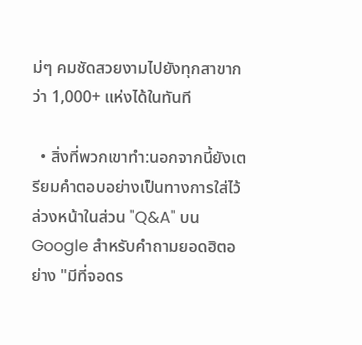ม่ๆ คมชัดสวยงามไปยังทุกสาขากว่า 1,000+ แห่งได้ในทันที

  • สิ่งที่พวกเขาทำ:นอกจากนี้ยังเตรียมคำตอบอย่างเป็นทางการใส่ไว้ล่วงหน้าในส่วน "Q&A" บน Google สำหรับคำถามยอดฮิตอย่าง "มีที่จอดร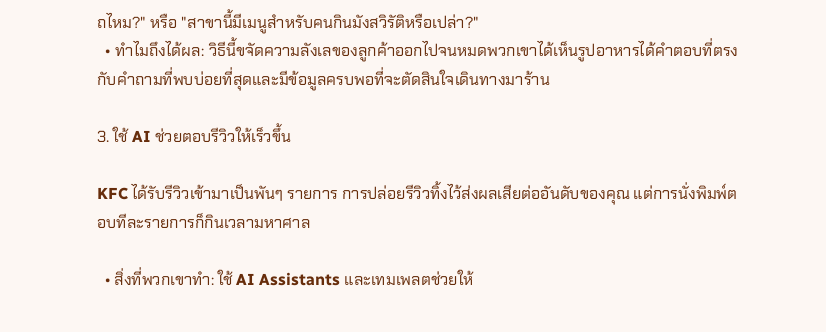ถไหม?" หรือ "สาขานี้มีเมนูสำหรับคนกินมังสวิรัติหรือเปล่า?"
  • ทำไมถึงได้ผล: วิธีนี้ขจัดความลังเลของลูกค้าออกไปจนหมดพวกเขาได้เห็นรูปอาหารได้คำตอบที่ตรงกับคำถามที่พบบ่อยที่สุดและมีข้อมูลครบพอที่จะตัดสินใจเดินทางมาร้าน

3. ใช้ AI ช่วยตอบรีวิวให้เร็วขึ้น

KFC ได้รับรีวิวเข้ามาเป็นพันๆ รายการ การปล่อยรีวิวทิ้งไว้ส่งผลเสียต่ออันดับของคุณ แต่การนั่งพิมพ์ตอบทีละรายการก็กินเวลามหาศาล

  • สิ่งที่พวกเขาทำ: ใช้ AI Assistants และเทมเพลตช่วยให้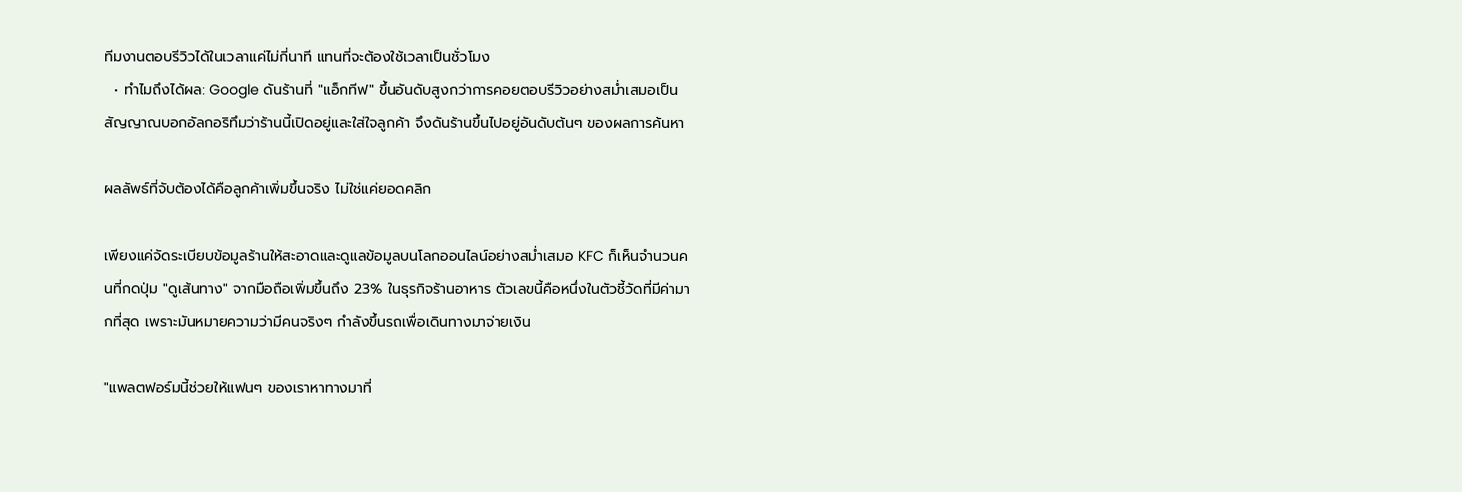ทีมงานตอบรีวิวได้ในเวลาแค่ไม่กี่นาที แทนที่จะต้องใช้เวลาเป็นชั่วโมง
  • ทำไมถึงได้ผล: Google ดันร้านที่ "แอ็กทีฟ" ขึ้นอันดับสูงกว่าการคอยตอบรีวิวอย่างสม่ำเสมอเป็นสัญญาณบอกอัลกอริทึมว่าร้านนี้เปิดอยู่และใส่ใจลูกค้า จึงดันร้านขึ้นไปอยู่อันดับต้นๆ ของผลการค้นหา

ผลลัพธ์ที่จับต้องได้คือลูกค้าเพิ่มขึ้นจริง ไม่ใช่แค่ยอดคลิก

เพียงแค่จัดระเบียบข้อมูลร้านให้สะอาดและดูแลข้อมูลบนโลกออนไลน์อย่างสม่ำเสมอ KFC ก็เห็นจำนวนคนที่กดปุ่ม "ดูเส้นทาง" จากมือถือเพิ่มขึ้นถึง 23% ในธุรกิจร้านอาหาร ตัวเลขนี้คือหนึ่งในตัวชี้วัดที่มีค่ามากที่สุด เพราะมันหมายความว่ามีคนจริงๆ กำลังขึ้นรถเพื่อเดินทางมาจ่ายเงิน

"แพลตฟอร์มนี้ช่วยให้แฟนๆ ของเราหาทางมาที่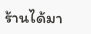ร้านได้มา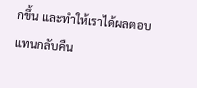กขึ้น และทำให้เราได้ผลตอบแทนกลับคืน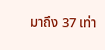มาถึง 37 เท่า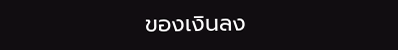ของเงินลง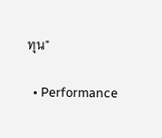ทุน"

  • Performance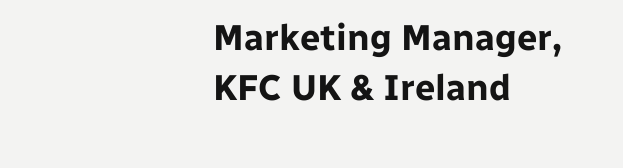Marketing Manager, KFC UK & Ireland